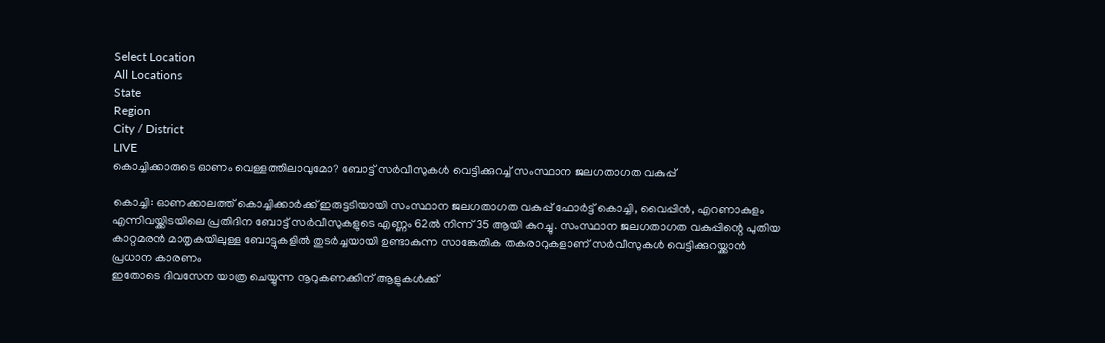Select Location
All Locations
State
Region
City / District
LIVE
കൊച്ചിക്കാരുടെ ഓണം വെള്ളത്തിലാവുമോ? ബോട്ട് സർവീസുകൾ വെട്ടിക്കുറച്ച് സംസ്ഥാന ജലഗതാഗത വകുപ്പ്

കൊച്ചി: ഓണക്കാലത്ത് കൊച്ചിക്കാർക്ക് ഇരുട്ടടിയായി സംസ്ഥാന ജലഗതാഗത വകുപ്പ് ഫോർട്ട് കൊച്ചി, വൈപ്പിൻ, എറണാകുളം എന്നിവയ്ക്കിടയിലെ പ്രതിദിന ബോട്ട് സർവീസുകളുടെ എണ്ണം 62ൽ നിന്ന് 35 ആയി കുറച്ചു. സംസ്ഥാന ജലഗതാഗത വകുപ്പിന്റെ പുതിയ കാറ്റമരൻ മാതൃകയിലുള്ള ബോട്ടുകളിൽ തുടർച്ചയായി ഉണ്ടാകുന്ന സാങ്കേതിക തകരാറുകളാണ് സർവീസുകൾ വെട്ടിക്കുറയ്ക്കാൻ പ്രധാന കാരണം
ഇതോടെ ദിവസേന യാത്ര ചെയ്യുന്ന നൂറുകണക്കിന് ആളുകൾക്ക്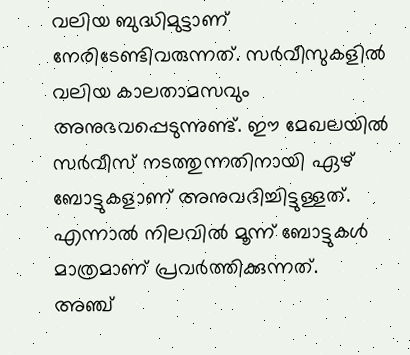വലിയ ബുദ്ധിമുട്ടാണ് നേരിടേണ്ടിവരുന്നത്. സർവീസുകളിൽ വലിയ കാലതാമസവും അനുഭവപ്പെടുന്നുണ്ട്. ഈ മേഖലയിൽ സർവീസ് നടത്തുന്നതിനായി ഏഴ് ബോട്ടുകളാണ് അനുവദിച്ചിട്ടുള്ളത്. എന്നാൽ നിലവിൽ മൂന്ന് ബോട്ടുകൾ മാത്രമാണ് പ്രവർത്തിക്കുന്നത്.
അഞ്ച്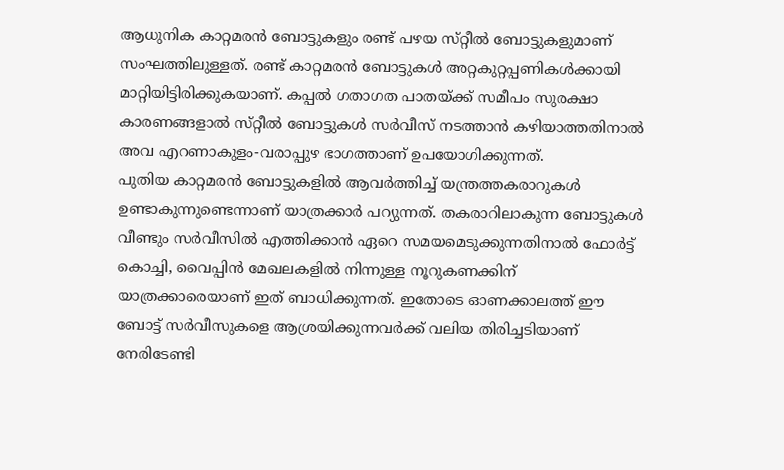ആധുനിക കാറ്റമരൻ ബോട്ടുകളും രണ്ട് പഴയ സ്‌റ്റീൽ ബോട്ടുകളുമാണ് സംഘത്തിലുള്ളത്. രണ്ട് കാറ്റമരൻ ബോട്ടുകൾ അറ്റകുറ്റപ്പണികൾക്കായി മാറ്റിയിട്ടിരിക്കുകയാണ്. കപ്പൽ ഗതാഗത പാതയ്ക്ക് സമീപം സുരക്ഷാ കാരണങ്ങളാൽ സ്‌റ്റീൽ ബോട്ടുകൾ സർവീസ് നടത്താൻ കഴിയാത്തതിനാൽ അവ എറണാകുളം-വരാപ്പുഴ ഭാഗത്താണ് ഉപയോഗിക്കുന്നത്.
പുതിയ കാറ്റമരൻ ബോട്ടുകളിൽ ആവർത്തിച്ച് യന്ത്രത്തകരാറുകൾ ഉണ്ടാകുന്നുണ്ടെന്നാണ് യാത്രക്കാർ പറ്യുന്നത്. തകരാറിലാകുന്ന ബോട്ടുകൾ വീണ്ടും സർവീസിൽ എത്തിക്കാൻ ഏറെ സമയമെടുക്കുന്നതിനാൽ ഫോർട്ട് കൊച്ചി, വൈപ്പിൻ മേഖലകളിൽ നിന്നുള്ള നൂറുകണക്കിന് യാത്രക്കാരെയാണ് ഇത് ബാധിക്കുന്നത്. ഇതോടെ ഓണക്കാലത്ത് ഈ ബോട്ട് സർവീസുകളെ ആശ്രയിക്കുന്നവർക്ക് വലിയ തിരിച്ചടിയാണ് നേരിടേണ്ടി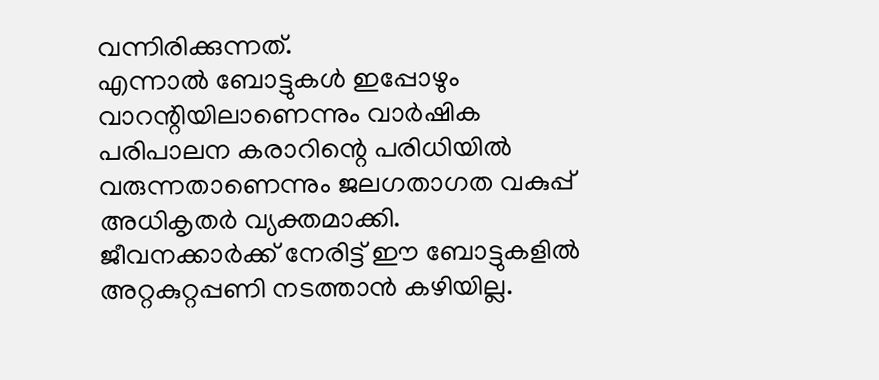വന്നിരിക്കുന്നത്.
എന്നാൽ ബോട്ടുകൾ ഇപ്പോഴും വാറന്റിയിലാണെന്നും വാർഷിക പരിപാലന കരാറിന്റെ പരിധിയിൽ വരുന്നതാണെന്നും ജലഗതാഗത വകുപ്പ് അധികൃതർ വ്യക്തമാക്കി. ജീവനക്കാർക്ക് നേരിട്ട് ഈ ബോട്ടുകളിൽ അറ്റകുറ്റപ്പണി നടത്താൻ കഴിയില്ല.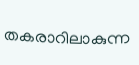തകരാറിലാകുന്ന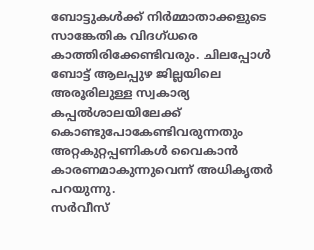ബോട്ടുകൾക്ക് നിർമ്മാതാക്കളുടെ സാങ്കേതിക വിദഗ്‌ധരെ കാത്തിരിക്കേണ്ടിവരും. ചിലപ്പോൾ ബോട്ട് ആലപ്പുഴ ജില്ലയിലെ അരൂരിലുള്ള സ്വകാര്യ കപ്പൽശാലയിലേക്ക് കൊണ്ടുപോകേണ്ടിവരുന്നതും അറ്റകുറ്റപ്പണികൾ വൈകാൻ കാരണമാകുന്നുവെന്ന് അധികൃതർ പറയുന്നു.
സർവീസ്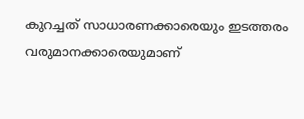കുറച്ചത് സാധാരണക്കാരെയും ഇടത്തരം വരുമാനക്കാരെയുമാണ്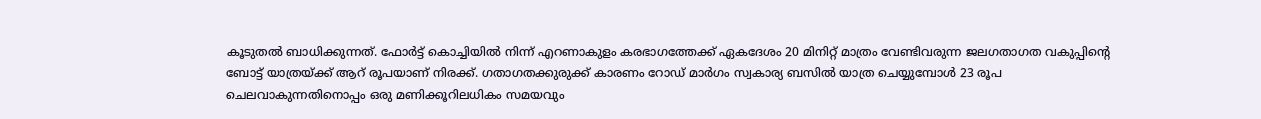കൂടുതൽ ബാധിക്കുന്നത്. ഫോർട്ട് കൊച്ചിയിൽ നിന്ന് എറണാകുളം കരഭാഗത്തേക്ക് ഏകദേശം 20 മിനിറ്റ് മാത്രം വേണ്ടിവരുന്ന ജലഗതാഗത വകുപ്പിന്റെ ബോട്ട് യാത്രയ്ക്ക് ആറ് രൂപയാണ് നിരക്ക്. ഗതാഗതക്കുരുക്ക് കാരണം റോഡ് മാർഗം സ്വകാര്യ ബസിൽ യാത്ര ചെയ്യുമ്പോൾ 23 രൂപ ചെലവാകുന്നതിനൊപ്പം ഒരു മണിക്കൂറിലധികം സമയവും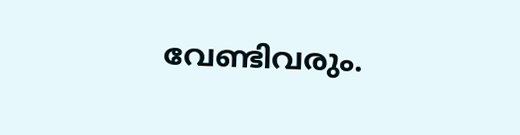വേണ്ടിവരും.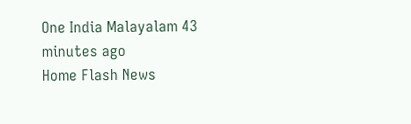One India Malayalam 43 minutes ago
Home Flash News